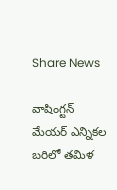Share News

వాషింగ్టన్ మేయర్ ఎన్నికల బరిలో తమిళ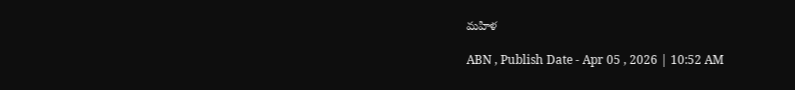మహిళ

ABN , Publish Date - Apr 05 , 2026 | 10:52 AM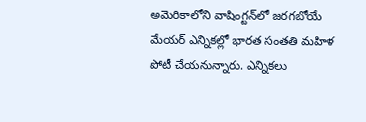అమెరికాలోని వాషింగ్టన్‌లో జరగబోయే మేయర్ ఎన్నికల్లో భారత సంతతి మహిళ పోటీ చేయనున్నారు. ఎన్నికలు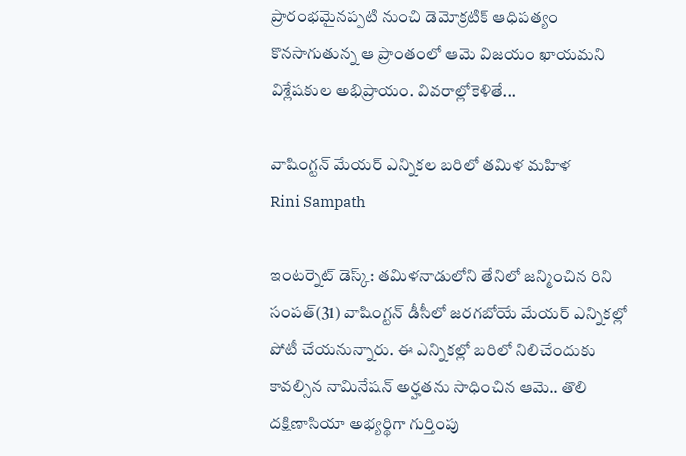ప్రారంభమైనప్పటి నుంచి డెమోక్రటిక్ ఆధిపత్యం కొనసాగుతున్న ఆ ప్రాంతంలో ఆమె విజయం ఖాయమని విశ్లేషకుల అభిప్రాయం. వివరాల్లోకెళితే...

వాషింగ్టన్ మేయర్ ఎన్నికల బరిలో తమిళ మహిళ
Rini Sampath

ఇంటర్నెట్ డెస్క్: తమిళనాడులోని తేనిలో జన్మించిన రిని సంపత్(31) వాషింగ్టన్ డీసీలో జరగబోయే మేయర్ ఎన్నికల్లో పోటీ చేయనున్నారు. ఈ ఎన్నికల్లో బరిలో నిలిచేందుకు కావల్సిన నామినేషన్ అర్హతను సాధించిన ఆమె.. తొలి దక్షిణాసియా అభ్యర్థిగా గుర్తింపు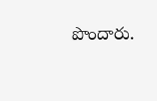పొందారు.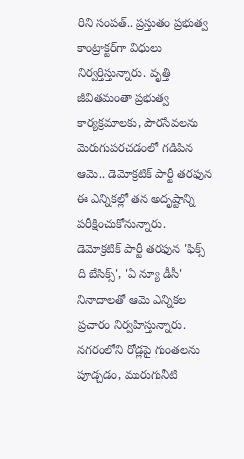రిని సంపత్.. ప్రస్తుతం ప్రభుత్వ కాంట్రాక్టర్‌గా విధులు నిర్వర్తిస్తున్నారు. వృత్తి జీవితమంతా ప్రభుత్వ కార్యక్రమాలకు, పౌరసేవలను మెరుగుపరచడంలో గడిపిన ఆమె.. డెమోక్రటిక్ పార్టీ తరఫున ఈ ఎన్నికల్లో తన అదృష్టాన్ని పరీక్షించుకోనున్నారు. డెమోక్రటిక్ పార్టీ తరఫున 'ఫిక్స్ ది బేసిక్స్', 'ఏ న్యూ డీసీ' నినాదాలతో ఆమె ఎన్నికల ప్రచారం నిర్వహిస్తున్నారు. నగరంలోని రోడ్లపై గుంతలను పూడ్చడం, మురుగునీటి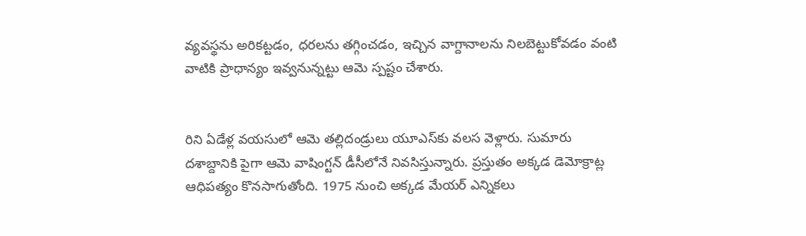వ్యవస్థను అరికట్టడం, ధరలను తగ్గించడం, ఇచ్చిన వాగ్దానాలను నిలబెట్టుకోవడం వంటి వాటికి ప్రాధాన్యం ఇవ్వనున్నట్టు ఆమె స్పష్టం చేశారు.


రిని ఏడేళ్ల వయసులో ఆమె తల్లిదండ్రులు యూఎస్‌కు వలస వెళ్లారు. సుమారు దశాబ్దానికి పైగా ఆమె వాషింగ్టన్ డీసీలోనే నివసిస్తున్నారు. ప్రస్తుతం అక్కడ డెమోక్రాట్ల ఆధిపత్యం కొనసాగుతోంది. 1975 నుంచి అక్కడ మేయర్ ఎన్నికలు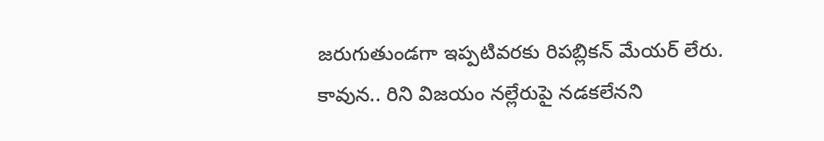జరుగుతుండగా ఇప్పటివరకు రిపబ్లికన్ మేయర్ లేరు. కావున.. రిని విజయం నల్లేరుపై నడకలేనని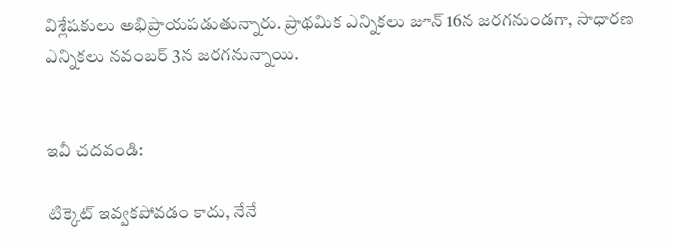విశ్లేషకులు అభిప్రాయపడుతున్నారు. ప్రాథమిక ఎన్నికలు జూన్ 16న జరగనుండగా, సాధారణ ఎన్నికలు నవంబర్ 3న జరగనున్నాయి.


ఇవీ చదవండి:

టిక్కెట్ ఇవ్వకపోవడం కాదు, నేనే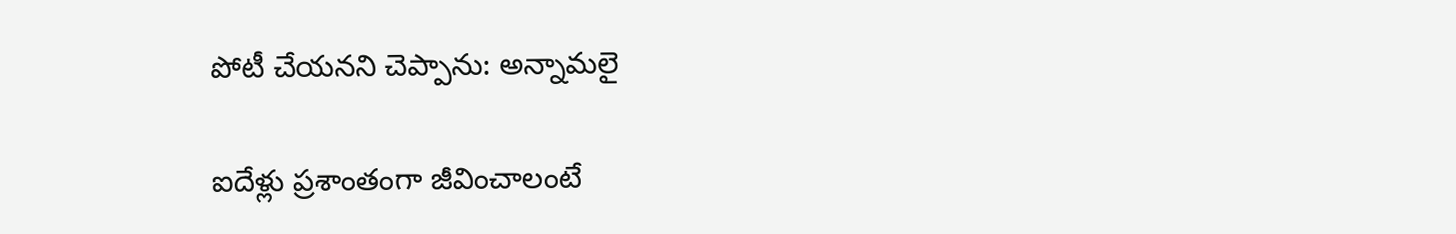పోటీ చేయనని చెప్పాను: అన్నామలై

ఐదేళ్లు ప్రశాంతంగా జీవించాలంటే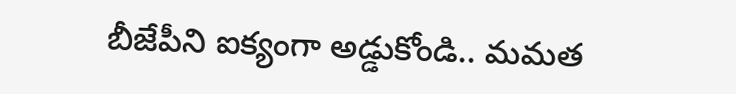బీజేపీని ఐక్యంగా అడ్డుకోండి.. మమత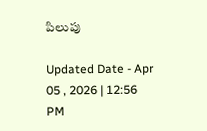పిలుపు

Updated Date - Apr 05 , 2026 | 12:56 PM